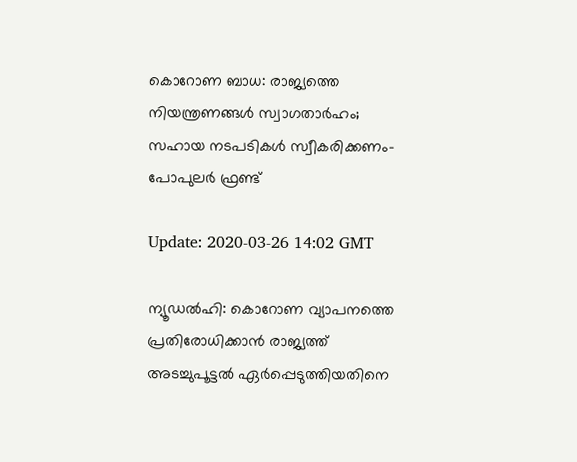കൊറോണ ബാധ: രാജ്യത്തെ നിയന്ത്രണങ്ങള്‍ സ്വാഗതാര്‍ഹം; സഹായ നടപടികള്‍ സ്വീകരിക്കണം-പോപുലര്‍ ഫ്രണ്ട്

Update: 2020-03-26 14:02 GMT

ന്യൂഡല്‍ഹി: കൊറോണ വ്യാപനത്തെ പ്രതിരോധിക്കാന്‍ രാജ്യത്ത് അടച്ചുപൂട്ടല്‍ ഏര്‍പ്പെടുത്തിയതിനെ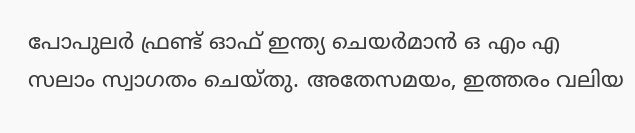പോപുലര്‍ ഫ്രണ്ട് ഓഫ് ഇന്ത്യ ചെയര്‍മാന്‍ ഒ എം എ സലാം സ്വാഗതം ചെയ്തു. അതേസമയം, ഇത്തരം വലിയ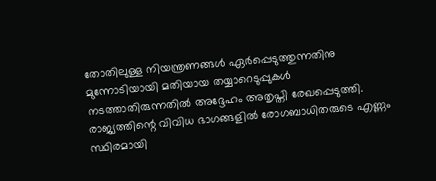തോതിലുള്ള നിയന്ത്രണങ്ങള്‍ ഏര്‍പ്പെടുത്തുന്നതിനു മുന്നോടിയായി മതിയായ തയ്യാറെടുപ്പുകള്‍ നടത്താതിരുന്നതില്‍ അദ്ദേഹം അതൃപ്തി രേഖപ്പെടുത്തി. രാജ്യത്തിന്റെ വിവിധ ഭാഗങ്ങളില്‍ രോഗബാധിതരുടെ എണ്ണം സ്ഥിരമായി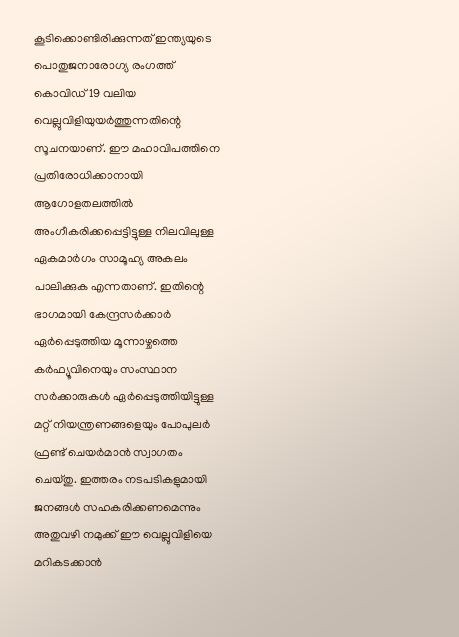കൂടിക്കൊണ്ടിരിക്കുന്നത് ഇന്ത്യയുടെ പൊതുജനാരോഗ്യ രംഗത്ത് കൊവിഡ് 19 വലിയ വെല്ലുവിളിയുയര്‍ത്തുന്നതിന്റെ സൂചനയാണ്. ഈ മഹാവിപത്തിനെ പ്രതിരോധിക്കാനായി ആഗോളതലത്തില്‍ അംഗീകരിക്കപ്പെട്ടിട്ടുള്ള നിലവിലുള്ള ഏകമാര്‍ഗം സാമൂഹ്യ അകലം പാലിക്കുക എന്നതാണ്. ഇതിന്റെ ഭാഗമായി കേന്ദ്രസര്‍ക്കാര്‍ ഏര്‍പ്പെടുത്തിയ മൂന്നാഴ്ചത്തെ കര്‍ഫ്യൂവിനെയും സംസ്ഥാന സര്‍ക്കാരുകള്‍ ഏര്‍പ്പെടുത്തിയിട്ടുള്ള മറ്റ് നിയന്ത്രണങ്ങളെയും പോപുലര്‍ ഫ്രണ്ട് ചെയര്‍മാന്‍ സ്വാഗതം ചെയ്തു. ഇത്തരം നടപടികളുമായി ജനങ്ങള്‍ സഹകരിക്കണമെന്നും അതുവഴി നമുക്ക് ഈ വെല്ലുവിളിയെ മറികടക്കാന്‍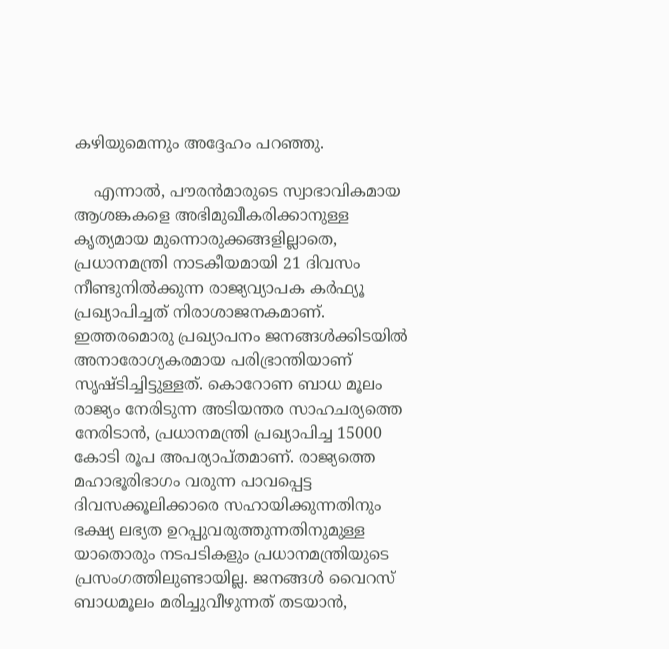കഴിയുമെന്നും അദ്ദേഹം പറഞ്ഞു.

    എന്നാല്‍, പൗരന്‍മാരുടെ സ്വാഭാവികമായ ആശങ്കകളെ അഭിമുഖീകരിക്കാനുള്ള കൃത്യമായ മുന്നൊരുക്കങ്ങളില്ലാതെ, പ്രധാനമന്ത്രി നാടകീയമായി 21 ദിവസം നീണ്ടുനില്‍ക്കുന്ന രാജ്യവ്യാപക കര്‍ഫ്യൂ പ്രഖ്യാപിച്ചത് നിരാശാജനകമാണ്. ഇത്തരമൊരു പ്രഖ്യാപനം ജനങ്ങള്‍ക്കിടയില്‍ അനാരോഗ്യകരമായ പരിഭ്രാന്തിയാണ് സൃഷ്ടിച്ചിട്ടുള്ളത്. കൊറോണ ബാധ മൂലം രാജ്യം നേരിടുന്ന അടിയന്തര സാഹചര്യത്തെ നേരിടാന്‍, പ്രധാനമന്ത്രി പ്രഖ്യാപിച്ച 15000 കോടി രൂപ അപര്യാപ്തമാണ്. രാജ്യത്തെ മഹാഭൂരിഭാഗം വരുന്ന പാവപ്പെട്ട ദിവസക്കൂലിക്കാരെ സഹായിക്കുന്നതിനും ഭക്ഷ്യ ലഭ്യത ഉറപ്പുവരുത്തുന്നതിനുമുള്ള യാതൊരും നടപടികളും പ്രധാനമന്ത്രിയുടെ പ്രസംഗത്തിലുണ്ടായില്ല. ജനങ്ങള്‍ വൈറസ് ബാധമൂലം മരിച്ചുവീഴുന്നത് തടയാന്‍,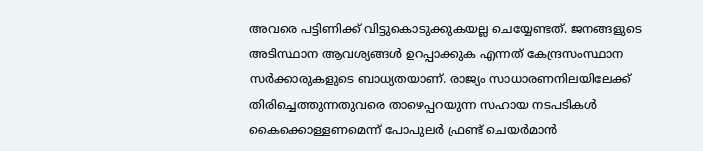അവരെ പട്ടിണിക്ക് വിട്ടുകൊടുക്കുകയല്ല ചെയ്യേണ്ടത്. ജനങ്ങളുടെ അടിസ്ഥാന ആവശ്യങ്ങള്‍ ഉറപ്പാക്കുക എന്നത് കേന്ദ്രസംസ്ഥാന സര്‍ക്കാരുകളുടെ ബാധ്യതയാണ്. രാജ്യം സാധാരണനിലയിലേക്ക് തിരിച്ചെത്തുന്നതുവരെ താഴെപ്പറയുന്ന സഹായ നടപടികള്‍ കൈക്കൊള്ളണമെന്ന് പോപുലര്‍ ഫ്രണ്ട് ചെയര്‍മാന്‍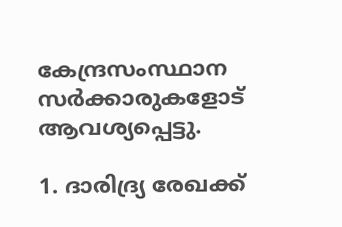കേന്ദ്രസംസ്ഥാന സര്‍ക്കാരുകളോട് ആവശ്യപ്പെട്ടു.

1. ദാരിദ്ര്യ രേഖക്ക്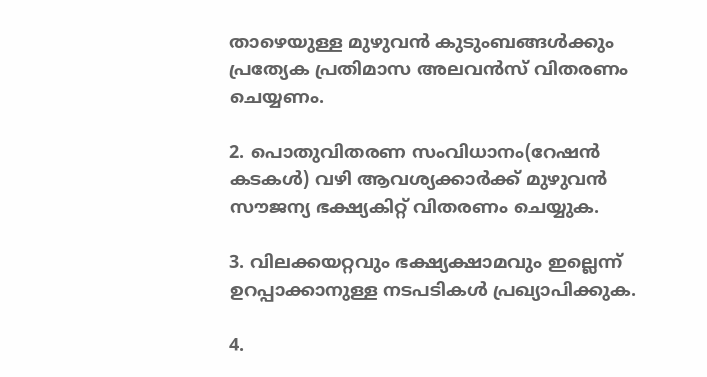താഴെയുള്ള മുഴുവന്‍ കുടുംബങ്ങള്‍ക്കും പ്രത്യേക പ്രതിമാസ അലവന്‍സ് വിതരണം ചെയ്യണം.

2. പൊതുവിതരണ സംവിധാനം(റേഷന്‍ കടകള്‍) വഴി ആവശ്യക്കാര്‍ക്ക് മുഴുവന്‍ സൗജന്യ ഭക്ഷ്യകിറ്റ് വിതരണം ചെയ്യുക.

3. വിലക്കയറ്റവും ഭക്ഷ്യക്ഷാമവും ഇല്ലെന്ന് ഉറപ്പാക്കാനുള്ള നടപടികള്‍ പ്രഖ്യാപിക്കുക.

4.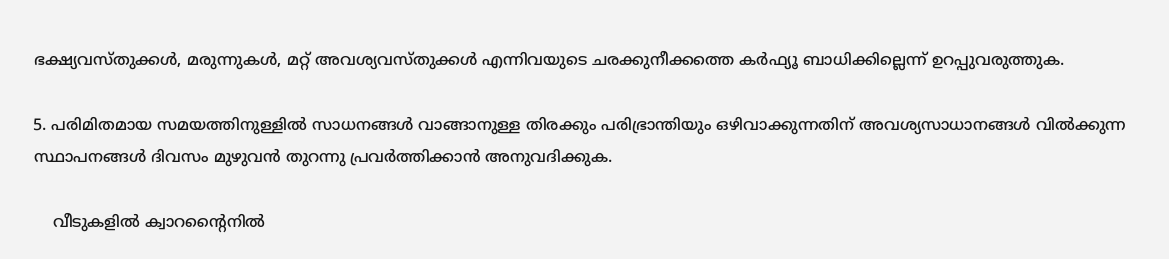ഭക്ഷ്യവസ്തുക്കള്‍, മരുന്നുകള്‍, മറ്റ് അവശ്യവസ്തുക്കള്‍ എന്നിവയുടെ ചരക്കുനീക്കത്തെ കര്‍ഫ്യൂ ബാധിക്കില്ലെന്ന് ഉറപ്പുവരുത്തുക.

5. പരിമിതമായ സമയത്തിനുള്ളില്‍ സാധനങ്ങള്‍ വാങ്ങാനുള്ള തിരക്കും പരിഭ്രാന്തിയും ഒഴിവാക്കുന്നതിന് അവശ്യസാധാനങ്ങള്‍ വില്‍ക്കുന്ന സ്ഥാപനങ്ങള്‍ ദിവസം മുഴുവന്‍ തുറന്നു പ്രവര്‍ത്തിക്കാന്‍ അനുവദിക്കുക.

    വീടുകളില്‍ ക്വാറന്റൈനില്‍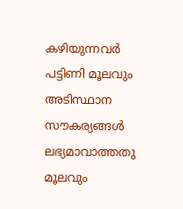കഴിയുന്നവര്‍ പട്ടിണി മൂലവും അടിസ്ഥാന സൗകര്യങ്ങള്‍ ലഭ്യമാവാത്തതു മൂലവും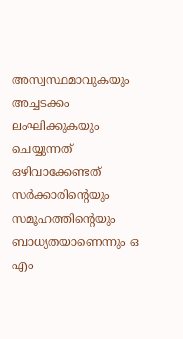അസ്വസ്ഥമാവുകയും അച്ചടക്കം ലംഘിക്കുകയും ചെയ്യുന്നത് ഒഴിവാക്കേണ്ടത് സര്‍ക്കാരിന്റെയും സമൂഹത്തിന്റെയും ബാധ്യതയാണെന്നും ഒ എം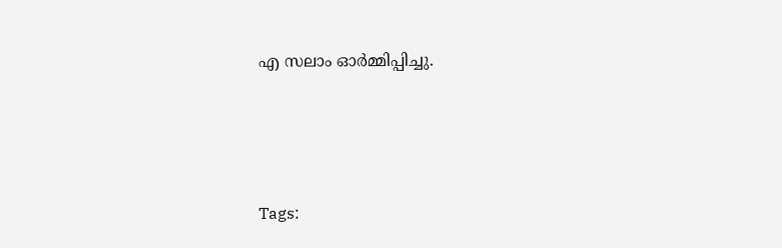എ സലാം ഓര്‍മ്മിപ്പിച്ചു.




Tags: